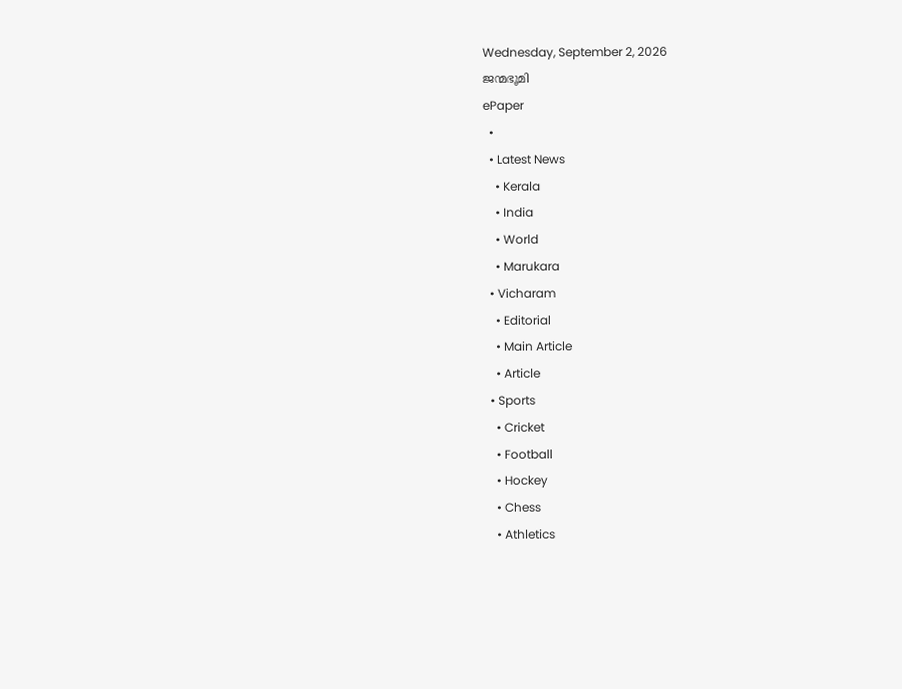Wednesday, September 2, 2026
ജന്മഭൂമി
ePaper
  •
  • Latest News
    • Kerala
    • India
    • World
    • Marukara
  • Vicharam
    • Editorial
    • Main Article
    • Article
  • Sports
    • Cricket
    • Football
    • Hockey
    • Chess
    • Athletics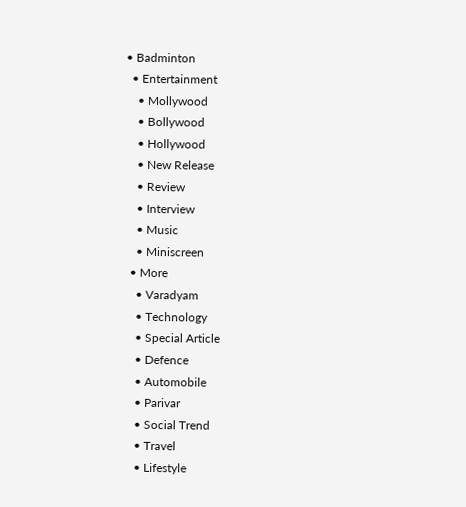• Badminton
  • Entertainment
    • Mollywood
    • Bollywood
    • Hollywood
    • New Release
    • Review
    • Interview
    • Music
    • Miniscreen
  • More
    • Varadyam
    • Technology
    • Special Article
    • Defence
    • Automobile
    • Parivar
    • Social Trend
    • Travel
    • Lifestyle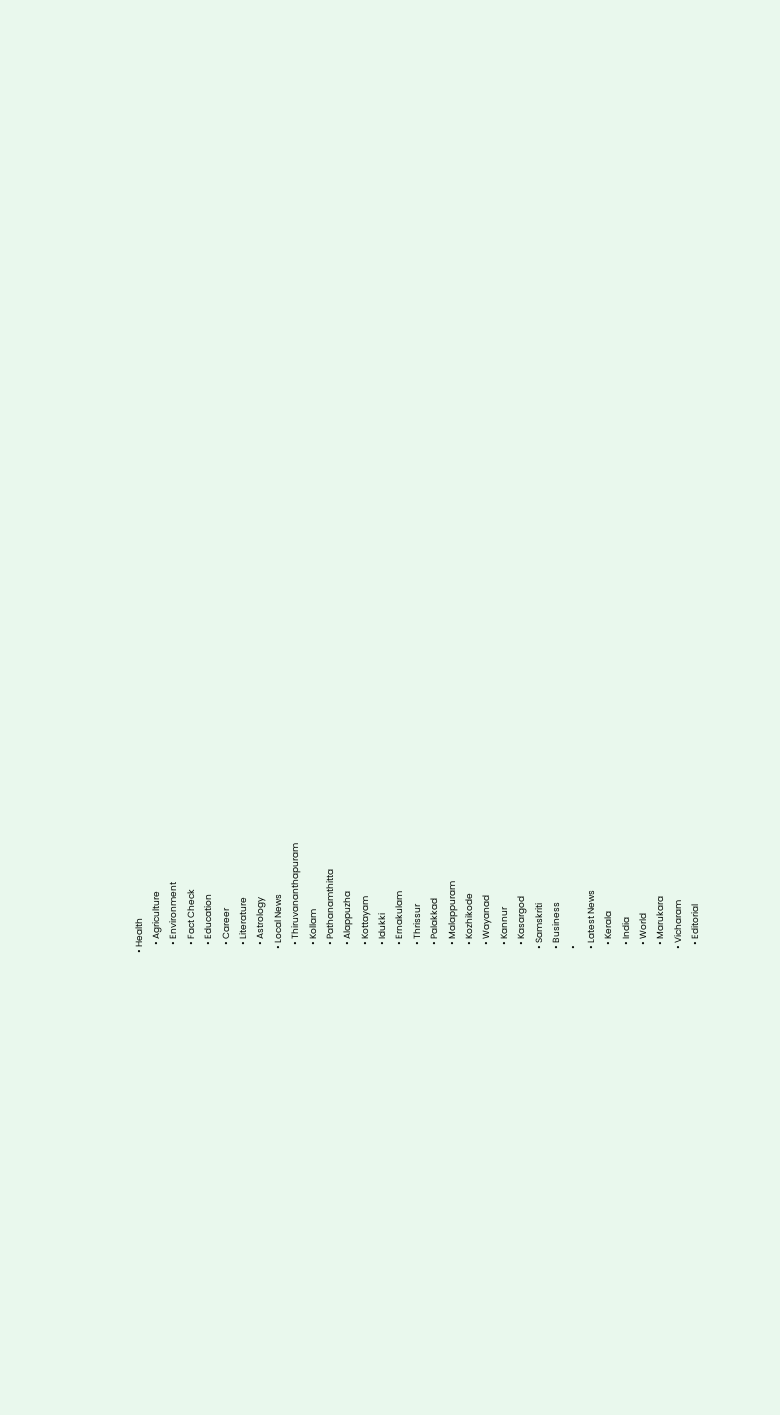• Health
    • Agriculture
    • Environment
    • Fact Check
    • Education
    • Career
    • Literature
    • Astrology
  • Local News
    • Thiruvananthapuram
    • Kollam
    • Pathanamthitta
    • Alappuzha
    • Kottayam
    • Idukki
    • Ernakulam
    • Thrissur
    • Palakkad
    • Malappuram
    • Kozhikode
    • Wayanad
    • Kannur
    • Kasargod
  • Samskriti
  • Business
  •
  • Latest News
    • Kerala
    • India
    • World
    • Marukara
  • Vicharam
    • Editorial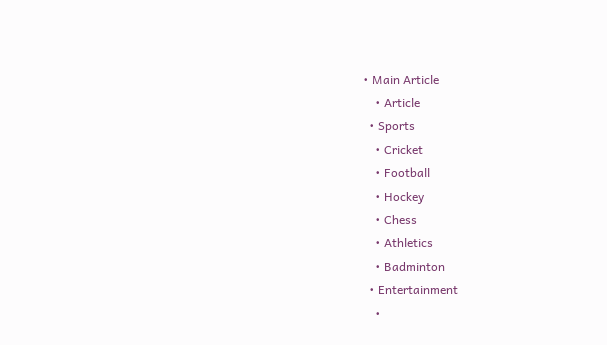• Main Article
    • Article
  • Sports
    • Cricket
    • Football
    • Hockey
    • Chess
    • Athletics
    • Badminton
  • Entertainment
    •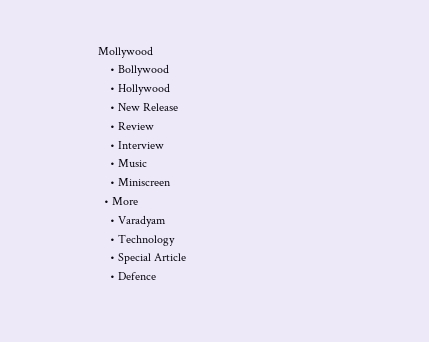Mollywood
    • Bollywood
    • Hollywood
    • New Release
    • Review
    • Interview
    • Music
    • Miniscreen
  • More
    • Varadyam
    • Technology
    • Special Article
    • Defence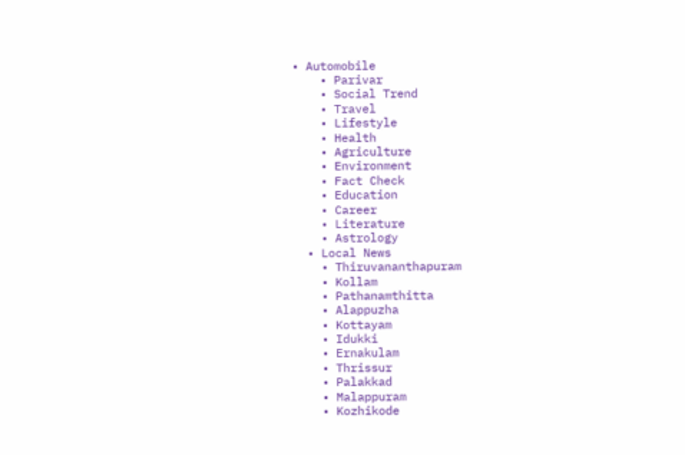• Automobile
    • Parivar
    • Social Trend
    • Travel
    • Lifestyle
    • Health
    • Agriculture
    • Environment
    • Fact Check
    • Education
    • Career
    • Literature
    • Astrology
  • Local News
    • Thiruvananthapuram
    • Kollam
    • Pathanamthitta
    • Alappuzha
    • Kottayam
    • Idukki
    • Ernakulam
    • Thrissur
    • Palakkad
    • Malappuram
    • Kozhikode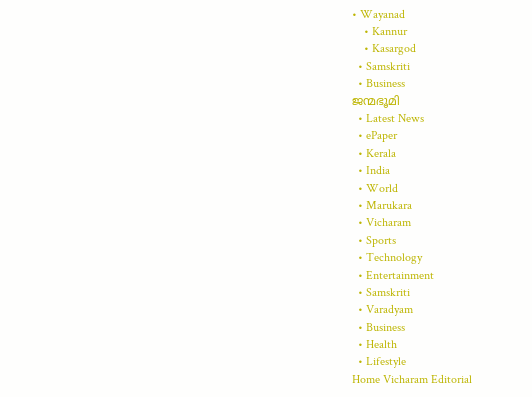• Wayanad
    • Kannur
    • Kasargod
  • Samskriti
  • Business
ജന്മഭൂമി
  • Latest News
  • ePaper
  • Kerala
  • India
  • World
  • Marukara
  • Vicharam
  • Sports
  • Technology
  • Entertainment
  • Samskriti
  • Varadyam
  • Business
  • Health
  • Lifestyle
Home Vicharam Editorial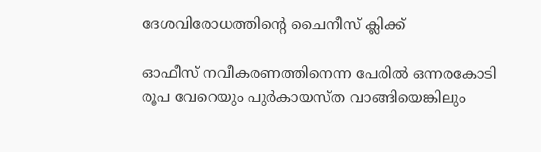ദേശവിരോധത്തിന്റെ ചൈനീസ് ക്ലിക്ക്

ഓഫീസ് നവീകരണത്തിനെന്ന പേരില്‍ ഒന്നരകോടി രൂപ വേറെയും പുര്‍കായസ്ത വാങ്ങിയെങ്കിലും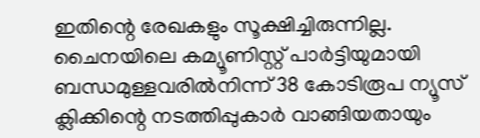ഇതിന്റെ രേഖകളും സൂക്ഷിച്ചിരുന്നില്ല. ചൈനയിലെ കമ്യൂണിസ്റ്റ് പാര്‍ട്ടിയുമായി ബന്ധമുള്ളവരില്‍നിന്ന് 38 കോടിരൂപ ന്യൂസ് ക്ലിക്കിന്റെ നടത്തിപ്പുകാര്‍ വാങ്ങിയതായും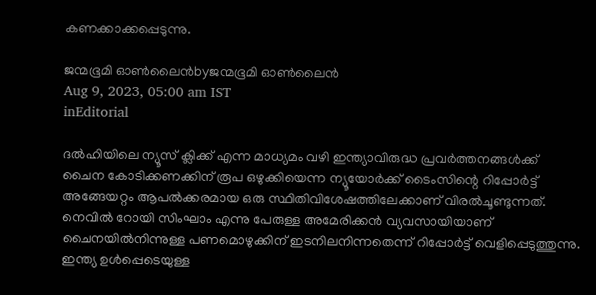കണക്കാക്കപ്പെടുന്നു.

ജന്മഭൂമി ഓണ്‍ലൈന്‍byജന്മഭൂമി ഓണ്‍ലൈന്‍
Aug 9, 2023, 05:00 am IST
inEditorial

ദല്‍ഹിയിലെ ന്യൂസ് ക്ലിക്ക് എന്ന മാധ്യമം വഴി ഇന്ത്യാവിരുദ്ധ പ്രവര്‍ത്തനങ്ങള്‍ക്ക് ചൈന കോടിക്കണക്കിന് രൂപ ഒഴുക്കിയെന്ന ന്യൂയോര്‍ക്ക് ടൈംസിന്റെ റിപ്പോര്‍ട്ട് അങ്ങേയറ്റം ആപല്‍ക്കരമായ ഒരു സ്ഥിതിവിശേഷത്തിലേക്കാണ് വിരല്‍ചൂണ്ടുന്നത്. നെവില്‍ റോയി സിംഘാം എന്നു പേരുള്ള അമേരിക്കന്‍ വ്യവസായിയാണ് ചൈനയില്‍നിന്നുള്ള പണമൊഴുക്കിന് ഇടനിലനിന്നതെന്ന് റിപ്പോര്‍ട്ട് വെളിപ്പെടുത്തുന്നു. ഇന്ത്യ ഉള്‍പ്പെടെയുള്ള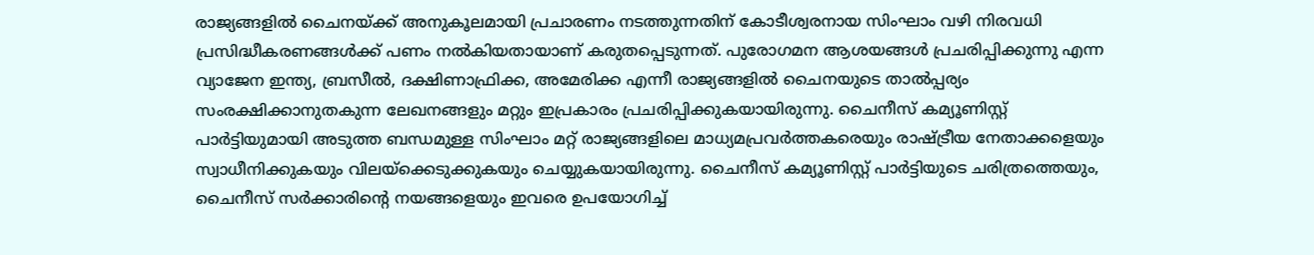രാജ്യങ്ങളില്‍ ചൈനയ്‌ക്ക് അനുകൂലമായി പ്രചാരണം നടത്തുന്നതിന് കോടീശ്വരനായ സിംഘാം വഴി നിരവധി പ്രസിദ്ധീകരണങ്ങള്‍ക്ക് പണം നല്‍കിയതായാണ് കരുതപ്പെടുന്നത്. പുരോഗമന ആശയങ്ങള്‍ പ്രചരിപ്പിക്കുന്നു എന്ന വ്യാജേന ഇന്ത്യ, ബ്രസീല്‍, ദക്ഷിണാഫ്രിക്ക, അമേരിക്ക എന്നീ രാജ്യങ്ങളില്‍ ചൈനയുടെ താല്‍പ്പര്യം സംരക്ഷിക്കാനുതകുന്ന ലേഖനങ്ങളും മറ്റും ഇപ്രകാരം പ്രചരിപ്പിക്കുകയായിരുന്നു. ചൈനീസ് കമ്യൂണിസ്റ്റ് പാര്‍ട്ടിയുമായി അടുത്ത ബന്ധമുള്ള സിംഘാം മറ്റ് രാജ്യങ്ങളിലെ മാധ്യമപ്രവര്‍ത്തകരെയും രാഷ്‌ട്രീയ നേതാക്കളെയും സ്വാധീനിക്കുകയും വിലയ്‌ക്കെടുക്കുകയും ചെയ്യുകയായിരുന്നു. ചൈനീസ് കമ്യൂണിസ്റ്റ് പാര്‍ട്ടിയുടെ ചരിത്രത്തെയും, ചൈനീസ് സര്‍ക്കാരിന്റെ നയങ്ങളെയും ഇവരെ ഉപയോഗിച്ച്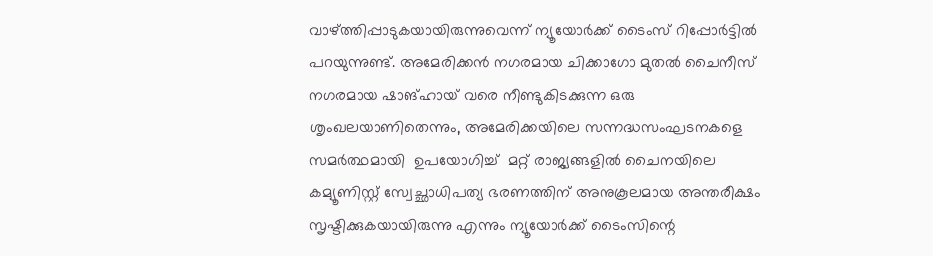വാഴ്‌ത്തിപ്പാടുകയായിരുന്നുവെന്ന് ന്യൂയോര്‍ക്ക് ടൈംസ് റിപ്പോര്‍ട്ടില്‍ പറയുന്നുണ്ട്. അമേരിക്കന്‍ നഗരമായ ചിക്കാഗോ മുതല്‍ ചൈനീസ് നഗരമായ ഷാങ്ഹായ് വരെ നീണ്ടുകിടക്കുന്ന ഒരു ശൃംഖലയാണിതെന്നും, അമേരിക്കയിലെ സന്നദ്ധസംഘടനകളെ സമര്‍ത്ഥമായി  ഉപയോഗിച്ച്  മറ്റ് രാജ്യങ്ങളില്‍ ചൈനയിലെ കമ്യൂണിസ്റ്റ് സ്വേച്ഛാധിപത്യ ഭരണത്തിന് അനുകൂലമായ അന്തരീക്ഷം സൃഷ്ടിക്കുകയായിരുന്നു എന്നും ന്യൂയോര്‍ക്ക് ടൈംസിന്റെ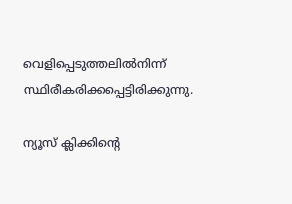വെളിപ്പെടുത്തലില്‍നിന്ന് സ്ഥിരീകരിക്കപ്പെട്ടിരിക്കുന്നു.

ന്യൂസ് ക്ലിക്കിന്റെ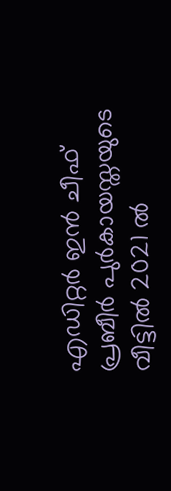എഡിറ്റര്‍ ഇന്‍ ചീഫ് പ്രബീര്‍ പുര്‍കായസ്തയുടെ വീട്ടില്‍ 2021 ല്‍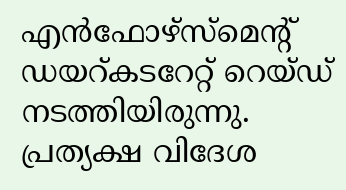എന്‍ഫോഴ്‌സ്‌മെന്റ് ഡയറ്കടറേറ്റ് റെയ്ഡ് നടത്തിയിരുന്നു. പ്രത്യക്ഷ വിദേശ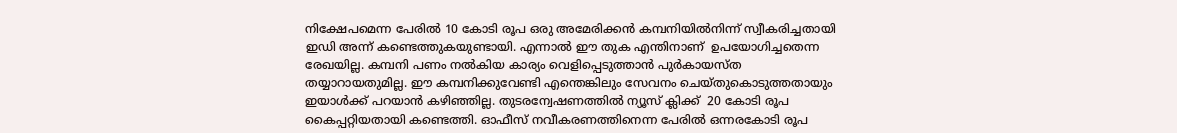നിക്ഷേപമെന്ന പേരില്‍ 10 കോടി രൂപ ഒരു അമേരിക്കന്‍ കമ്പനിയില്‍നിന്ന് സ്വീകരിച്ചതായി ഇഡി അന്ന് കണ്ടെത്തുകയുണ്ടായി. എന്നാല്‍ ഈ തുക എന്തിനാണ്  ഉപയോഗിച്ചതെന്ന രേഖയില്ല. കമ്പനി പണം നല്‍കിയ കാര്യം വെളിപ്പെടുത്താന്‍ പുര്‍കായസ്ത തയ്യാറായതുമില്ല. ഈ കമ്പനിക്കുവേണ്ടി എന്തെങ്കിലും സേവനം ചെയ്തുകൊടുത്തതായും ഇയാള്‍ക്ക് പറയാന്‍ കഴിഞ്ഞില്ല. തുടരന്വേഷണത്തില്‍ ന്യൂസ് ക്ലിക്ക്  20 കോടി രൂപ കൈപ്പറ്റിയതായി കണ്ടെത്തി. ഓഫീസ് നവീകരണത്തിനെന്ന പേരില്‍ ഒന്നരകോടി രൂപ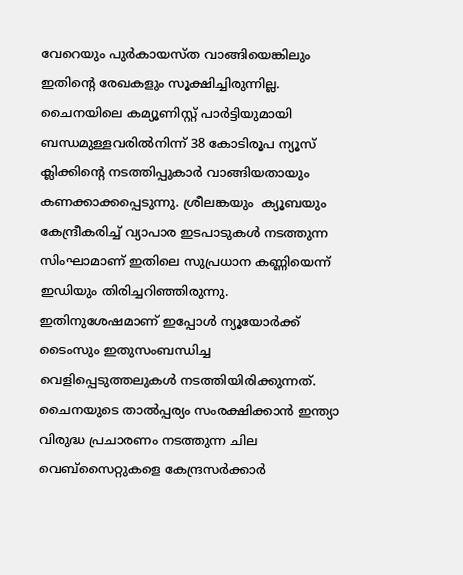വേറെയും പുര്‍കായസ്ത വാങ്ങിയെങ്കിലും ഇതിന്റെ രേഖകളും സൂക്ഷിച്ചിരുന്നില്ല. ചൈനയിലെ കമ്യൂണിസ്റ്റ് പാര്‍ട്ടിയുമായി ബന്ധമുള്ളവരില്‍നിന്ന് 38 കോടിരൂപ ന്യൂസ് ക്ലിക്കിന്റെ നടത്തിപ്പുകാര്‍ വാങ്ങിയതായും കണക്കാക്കപ്പെടുന്നു. ശ്രീലങ്കയും  ക്യൂബയും കേന്ദ്രീകരിച്ച് വ്യാപാര ഇടപാടുകള്‍ നടത്തുന്ന സിംഘാമാണ് ഇതിലെ സുപ്രധാന കണ്ണിയെന്ന് ഇഡിയും തിരിച്ചറിഞ്ഞിരുന്നു. ഇതിനുശേഷമാണ് ഇപ്പോള്‍ ന്യൂയോര്‍ക്ക് ടൈംസും ഇതുസംബന്ധിച്ച വെളിപ്പെടുത്തലുകള്‍ നടത്തിയിരിക്കുന്നത്.  ചൈനയുടെ താല്‍പ്പര്യം സംരക്ഷിക്കാന്‍ ഇന്ത്യാ വിരുദ്ധ പ്രചാരണം നടത്തുന്ന ചില വെബ്‌സൈറ്റുകളെ കേന്ദ്രസര്‍ക്കാര്‍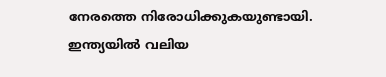നേരത്തെ നിരോധിക്കുകയുണ്ടായി. ഇന്ത്യയില്‍ വലിയ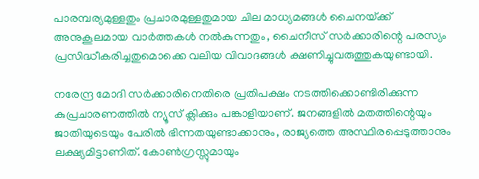പാരമ്പര്യമുള്ളതും പ്രചാരമുള്ളതുമായ ചില മാധ്യമങ്ങള്‍ ചൈനയ്‌ക്ക് അനുകൂലമായ വാര്‍ത്തകള്‍ നല്‍കുന്നതും, ചൈനീസ് സര്‍ക്കാരിന്റെ പരസ്യം പ്രസിദ്ധീകരിച്ചതുമൊക്കെ വലിയ വിവാദങ്ങള്‍ ക്ഷണിച്ചുവരുത്തുകയുണ്ടായി.

നരേന്ദ്ര മോദി സര്‍ക്കാരിനെതിരെ പ്രതിപക്ഷം നടത്തിക്കൊണ്ടിരിക്കുന്ന കുപ്രചാരണത്തില്‍ ന്യൂസ് ക്ലിക്കും പങ്കാളിയാണ്. ജനങ്ങളില്‍ മതത്തിന്റെയും ജാതിയുടെയും പേരില്‍ ഭിന്നതയുണ്ടാക്കാനും, രാജ്യത്തെ അസ്ഥിരപ്പെടുത്താനും ലക്ഷ്യമിട്ടാണിത്. കോണ്‍ഗ്രസ്സുമായും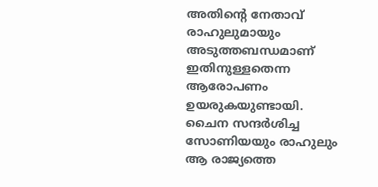അതിന്റെ നേതാവ് രാഹുലുമായും അടുത്തബന്ധമാണ് ഇതിനുള്ളതെന്ന ആരോപണം ഉയരുകയുണ്ടായി. ചൈന സന്ദര്‍ശിച്ച സോണിയയും രാഹുലും ആ രാജ്യത്തെ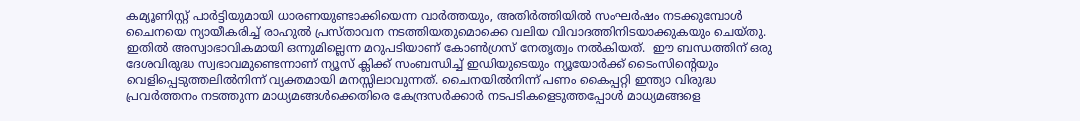കമ്യൂണിസ്റ്റ് പാര്‍ട്ടിയുമായി ധാരണയുണ്ടാക്കിയെന്ന വാര്‍ത്തയും, അതിര്‍ത്തിയില്‍ സംഘര്‍ഷം നടക്കുമ്പോള്‍ ചൈനയെ ന്യായീകരിച്ച് രാഹുല്‍ പ്രസ്താവന നടത്തിയതുമൊക്കെ വലിയ വിവാദത്തിനിടയാക്കുകയും ചെയ്തു. ഇതില്‍ അസ്വാഭാവികമായി ഒന്നുമില്ലെന്ന മറുപടിയാണ് കോണ്‍ഗ്രസ് നേതൃത്വം നല്‍കിയത്.  ഈ ബന്ധത്തിന് ഒരു ദേശവിരുദ്ധ സ്വഭാവമുണ്ടെന്നാണ് ന്യൂസ് ക്ലിക്ക് സംബന്ധിച്ച് ഇഡിയുടെയും ന്യൂയോര്‍ക്ക് ടൈംസിന്റെയും വെളിപ്പെടുത്തലില്‍നിന്ന് വ്യക്തമായി മനസ്സിലാവുന്നത്. ചൈനയില്‍നിന്ന് പണം കൈപ്പറ്റി ഇന്ത്യാ വിരുദ്ധ പ്രവര്‍ത്തനം നടത്തുന്ന മാധ്യമങ്ങള്‍ക്കെതിരെ കേന്ദ്രസര്‍ക്കാര്‍ നടപടികളെടുത്തപ്പോള്‍ മാധ്യമങ്ങളെ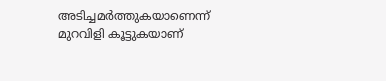അടിച്ചമര്‍ത്തുകയാണെന്ന് മുറവിളി കൂട്ടുകയാണ്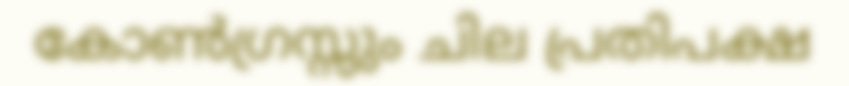കോണ്‍ഗ്രസ്സും ചില പ്രതിപക്ഷ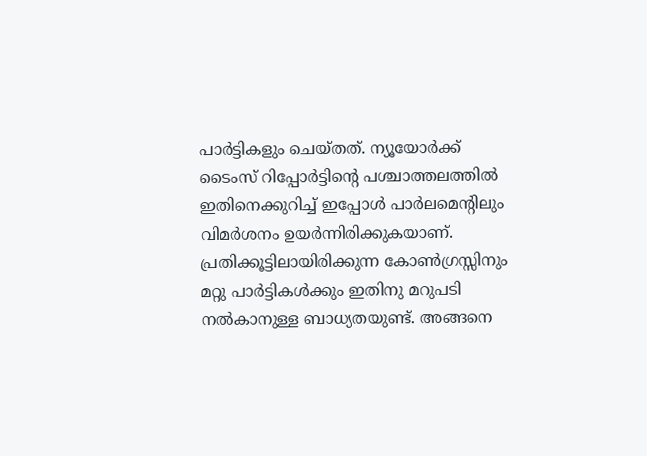പാര്‍ട്ടികളും ചെയ്തത്. ന്യൂയോര്‍ക്ക് ടൈംസ് റിപ്പോര്‍ട്ടിന്റെ പശ്ചാത്തലത്തില്‍ ഇതിനെക്കുറിച്ച് ഇപ്പോള്‍ പാര്‍ലമെന്റിലും വിമര്‍ശനം ഉയര്‍ന്നിരിക്കുകയാണ്. പ്രതിക്കൂട്ടിലായിരിക്കുന്ന കോണ്‍ഗ്രസ്സിനും മറ്റു പാര്‍ട്ടികള്‍ക്കും ഇതിനു മറുപടി നല്‍കാനുള്ള ബാധ്യതയുണ്ട്. അങ്ങനെ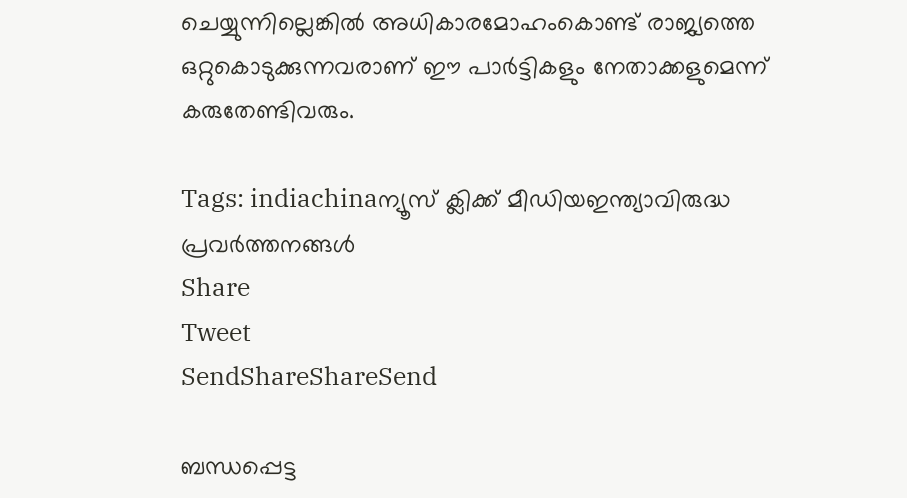ചെയ്യുന്നില്ലെങ്കില്‍ അധികാരമോഹംകൊണ്ട് രാജ്യത്തെ ഒറ്റുകൊടുക്കുന്നവരാണ് ഈ പാര്‍ട്ടികളും നേതാക്കളുമെന്ന് കരുതേണ്ടിവരും.

Tags: indiachinaന്യൂസ് ക്ലിക്ക് മീഡിയഇന്ത്യാവിരുദ്ധ പ്രവര്‍ത്തനങ്ങള്‍
Share
Tweet
SendShareShareSend

ബന്ധപ്പെട്ട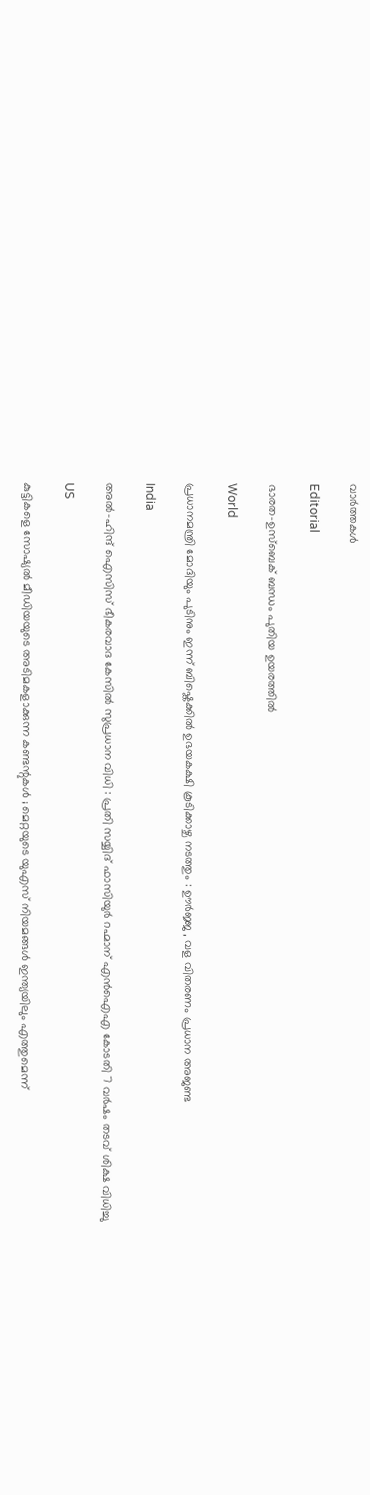വാര്‍ത്തകള്‍

Editorial

ഭാരത-ഉസ്‌ബെക് ബന്ധം പുതിയ ഉയരത്തില്‍

World

പ്രധാനമന്ത്രി മോദിയും പുടിനും ഇന്ന് ബിഷ്കെക്കിൽ ഉഭയകക്ഷി കൂടിക്കാഴ്ച നടത്തും : ഊർജ്ജ , വള വിതരണം പ്രധാന അജണ്ട

India

അൽ-ഹിന്ദ് ഐസിസ് ഭീകരവാദ കേസിൽ സുപ്രധാന വിധി : പ്രതി സയ്യിദ് ഫാസിയുർ റഹ്മാന് എൻഐഎ കോടതി 7 വർഷം തടവ് ശിക്ഷ വിധിച്ചു

US

കുട്ടികളെ സോഷ്യൽ മീഡിയയുടെ അടിമകളാക്കുന്ന കണ്ടന്റുകൾ ; മെറ്റയുടെ യുഎസ് നിയമങ്ങൾ ഇന്ത്യയിലും എത്തുമെന്ന്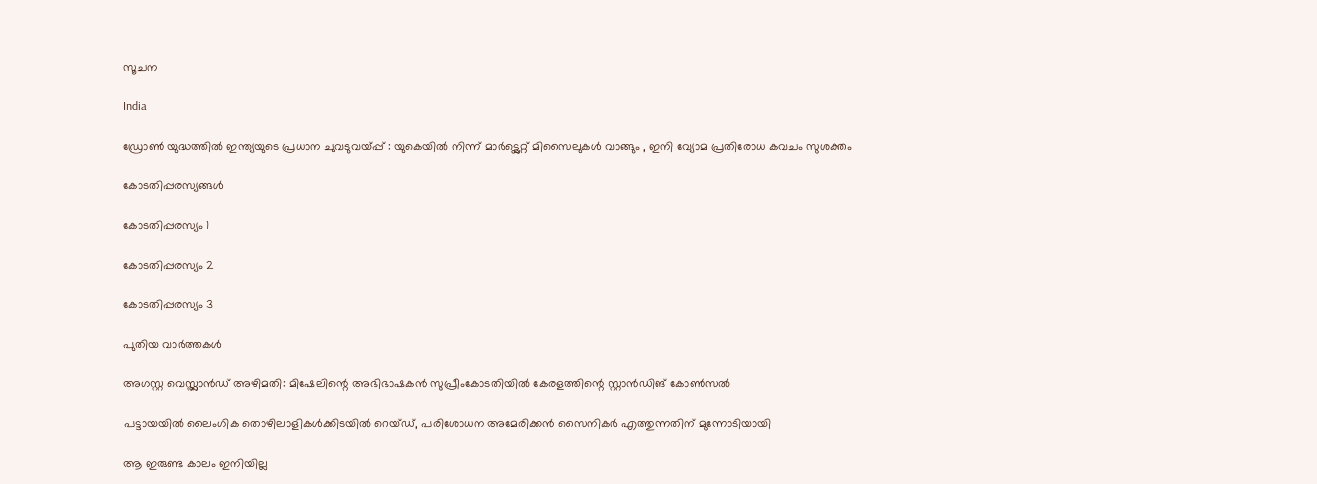സൂചന

India

ഡ്രോൺ യുദ്ധത്തിൽ ഇന്ത്യയുടെ പ്രധാന ചുവടുവയ്‌പ്പ് : യുകെയിൽ നിന്ന് മാർട്ട്ലെറ്റ് മിസൈലുകൾ വാങ്ങും , ഇനി വ്യോമ പ്രതിരോധ കവചം സുശക്തം

കോടതിപ്പരസ്യങ്ങള്‍

കോടതിപ്പരസ്യം 1

കോടതിപ്പരസ്യം 2

കോടതിപ്പരസ്യം 3

പുതിയ വാര്‍ത്തകള്‍

അഗസ്റ്റ വെസ്റ്റ്ലാന്‍ഡ് അഴിമതി: മിഷേലിന്റെ അഭിഭാഷകന്‍ സുപ്രീംകോടതിയില്‍ കേരളത്തിന്റെ സ്റ്റാന്‍ഡിങ് കോണ്‍സല്‍

പട്ടായയിൽ ലൈംഗിക തൊഴിലാളികൾക്കിടയിൽ റെയ്ഡ്, പരിശോധന അമേരിക്കൻ സൈനികർ എത്തുന്നതിന് മുന്നോടിയായി

ആ ഇരുണ്ട കാലം ഇനിയില്ല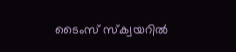ടൈംസ് സ്ക്വയറിൽ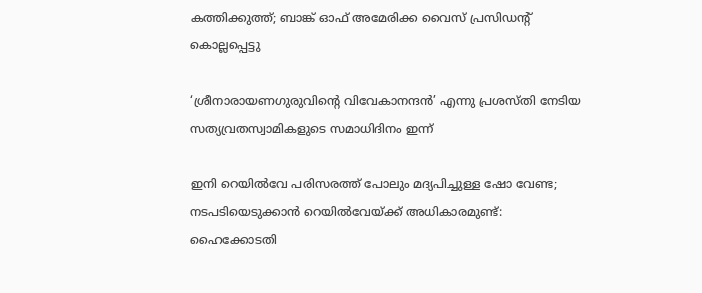കത്തിക്കുത്ത്; ബാങ്ക് ഓഫ് അമേരിക്ക വൈസ് പ്രസിഡന്റ് കൊല്ലപ്പെട്ടു

‘ശ്രീനാരായണഗുരുവിന്റെ വിവേകാനന്ദന്‍’ എന്നു പ്രശസ്തി നേടിയ സത്യവ്രതസ്വാമികളുടെ സമാധിദിനം ഇന്ന്

ഇനി റെയില്‍വേ പരിസരത്ത് പോലും മദ്യപിച്ചുള്ള ഷോ വേണ്ട; നടപടിയെടുക്കാൻ റെയിൽവേയ്‌ക്ക് അധികാരമുണ്ട്: ഹൈക്കോടതി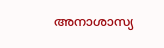അനാശാസ്യ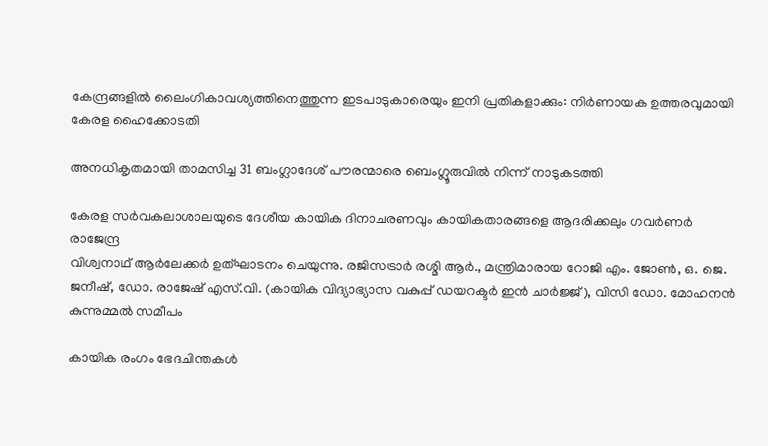കേന്ദ്രങ്ങളിൽ ലൈംഗികാവശ്യത്തിനെത്തുന്ന ഇടപാടുകാരെയും ഇനി പ്രതികളാക്കും: നിർണായക ഉത്തരവുമായി കേരള ഹൈക്കോടതി

അനധികൃതമായി താമസിച്ച 31 ബംഗ്ലാദേശ് പൗരന്മാരെ ബെംഗ്ലൂരുവില്‍ നിന്ന്‌ നാടുകടത്തി

കേരള സര്‍വകലാശാലയുടെ ദേശീയ കായിക ദിനാചരണവും കായികതാരങ്ങളെ ആദരിക്കലും ഗവര്‍ണര്‍ രാജേന്ദ്ര
വിശ്വനാഥ് ആര്‍ലേക്കര്‍ ഉത്ഘാടനം ചെയുന്നു. രജിസട്രാര്‍ രശ്മി ആര്‍., മന്ത്രിമാരായ റോജി എം. ജോണ്‍, ഒ. ജെ.
ജനീഷ്, ഡോ. രാജേഷ് എസ്.വി. (കായിക വിദ്യാഭ്യാസ വകുപ്പ് ഡയറക്ടര്‍ ഇന്‍ ചാര്‍ജ്ജ്), വിസി ഡോ. മോഹനന്‍ കുന്നുമ്മല്‍ സമീപം

കായിക രംഗം ഭേദചിന്തകള്‍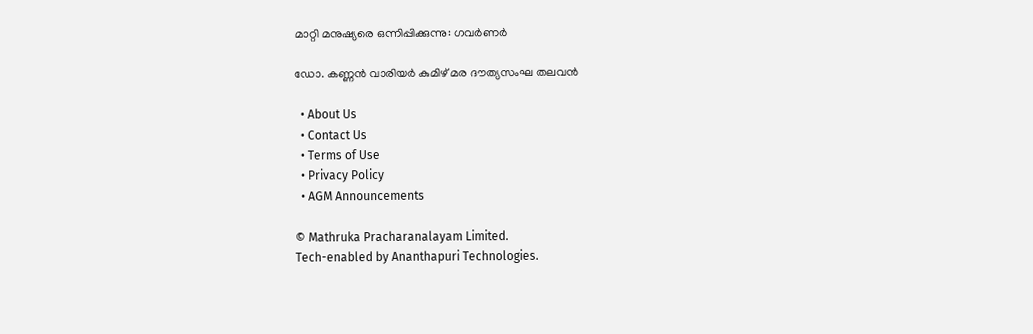മാറ്റി മനുഷ്യരെ ഒന്നിപ്പിക്കുന്നു: ഗവര്‍ണര്‍

ഡോ. കണ്ണന്‍ വാരിയര്‍ കുമിഴ് മര ദൗത്യസംഘ തലവന്‍

  • About Us
  • Contact Us
  • Terms of Use
  • Privacy Policy
  • AGM Announcements

© Mathruka Pracharanalayam Limited.
Tech-enabled by Ananthapuri Technologies.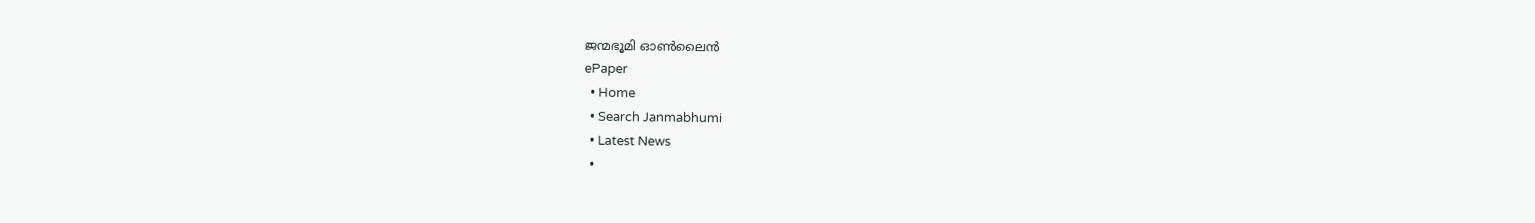ജന്മഭൂമി ഓണ്‍ലൈന്‍
ePaper
  • Home
  • Search Janmabhumi
  • Latest News
  •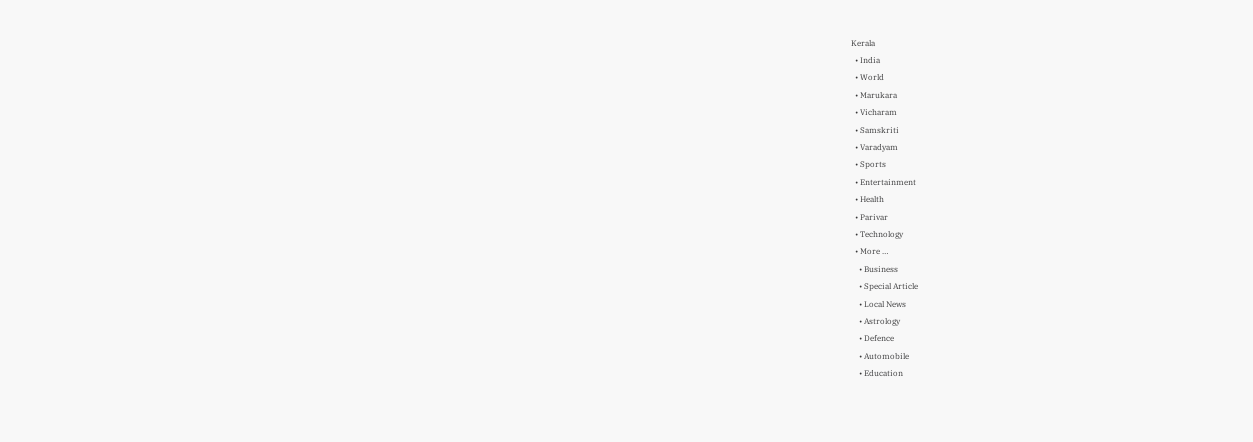Kerala
  • India
  • World
  • Marukara
  • Vicharam
  • Samskriti
  • Varadyam
  • Sports
  • Entertainment
  • Health
  • Parivar
  • Technology
  • More …
    • Business
    • Special Article
    • Local News
    • Astrology
    • Defence
    • Automobile
    • Education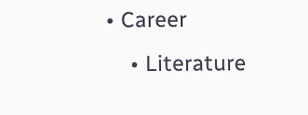• Career
    • Literature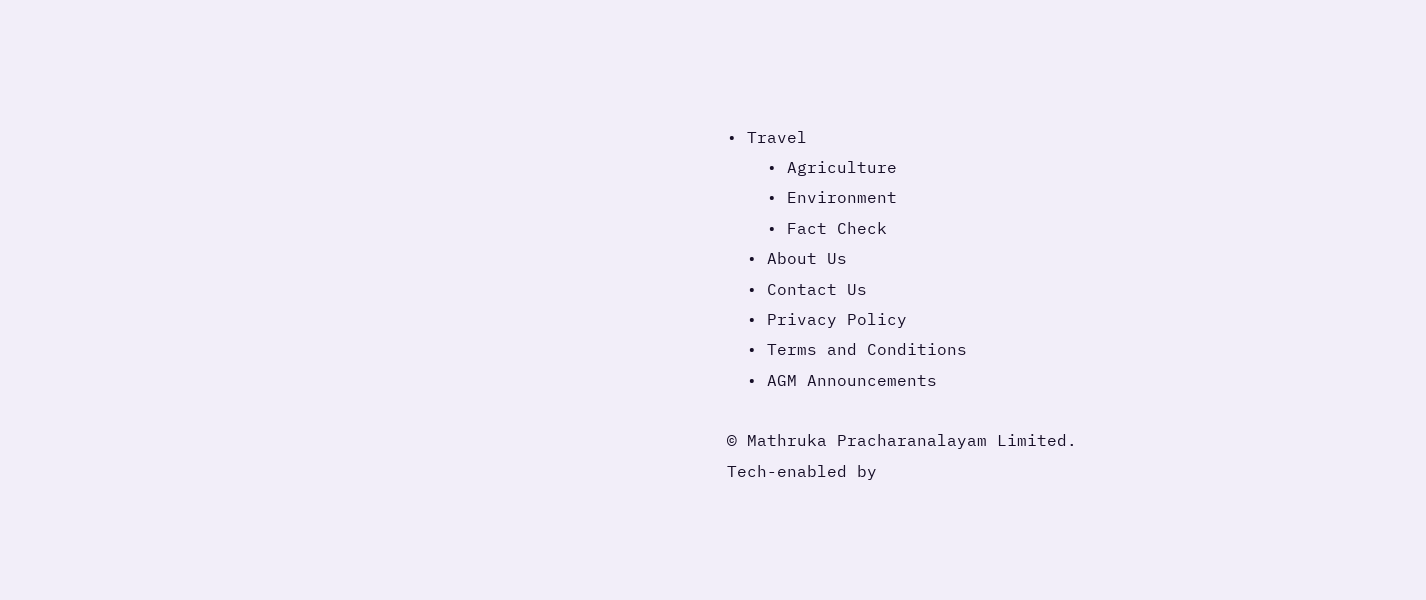• Travel
    • Agriculture
    • Environment
    • Fact Check
  • About Us
  • Contact Us
  • Privacy Policy
  • Terms and Conditions
  • AGM Announcements

© Mathruka Pracharanalayam Limited.
Tech-enabled by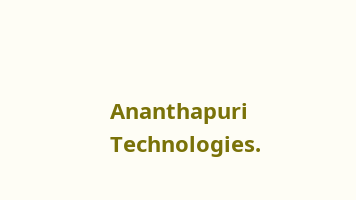Ananthapuri Technologies.